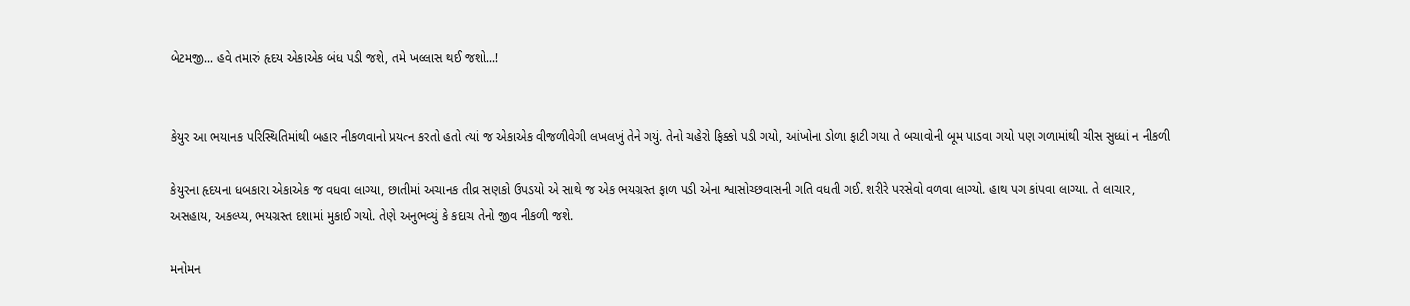બેટમજી... હવે તમારું હૃદય એકાએક બંધ પડી જશે, તમે ખલ્લાસ થઈ જશો...!


કેયુર આ ભયાનક પરિસ્થિતિમાંથી બહાર નીકળવાનો પ્રયત્ન કરતો હતો ત્યાં જ એકાએક વીજળીવેગી લખલખું તેને ગયું. તેનો ચહેરો ફિક્કો પડી ગયો, આંખોના ડોળા ફાટી ગયા તે બચાવોની બૂમ પાડવા ગયો પણ ગળામાંથી ચીસ સુધ્ધાં ન નીકળી

કેયુરના હૃદયના ધબકારા એકાએક જ વધવા લાગ્યા, છાતીમાં અચાનક તીવ્ર સણકો ઉપડયો એ સાથે જ એક ભયગ્રસ્ત ફાળ પડી એના શ્વાસોચ્છવાસની ગતિ વધતી ગઈ. શરીરે પરસેવો વળવા લાગ્યો. હાથ પગ કાંપવા લાગ્યા. તે લાચાર, અસહાય, અકલ્પ્ય, ભયગ્રસ્ત દશામાં મુકાઈ ગયો. તેણે અનુભવ્યું કે કદાચ તેનો જીવ નીકળી જશે.

મનોમન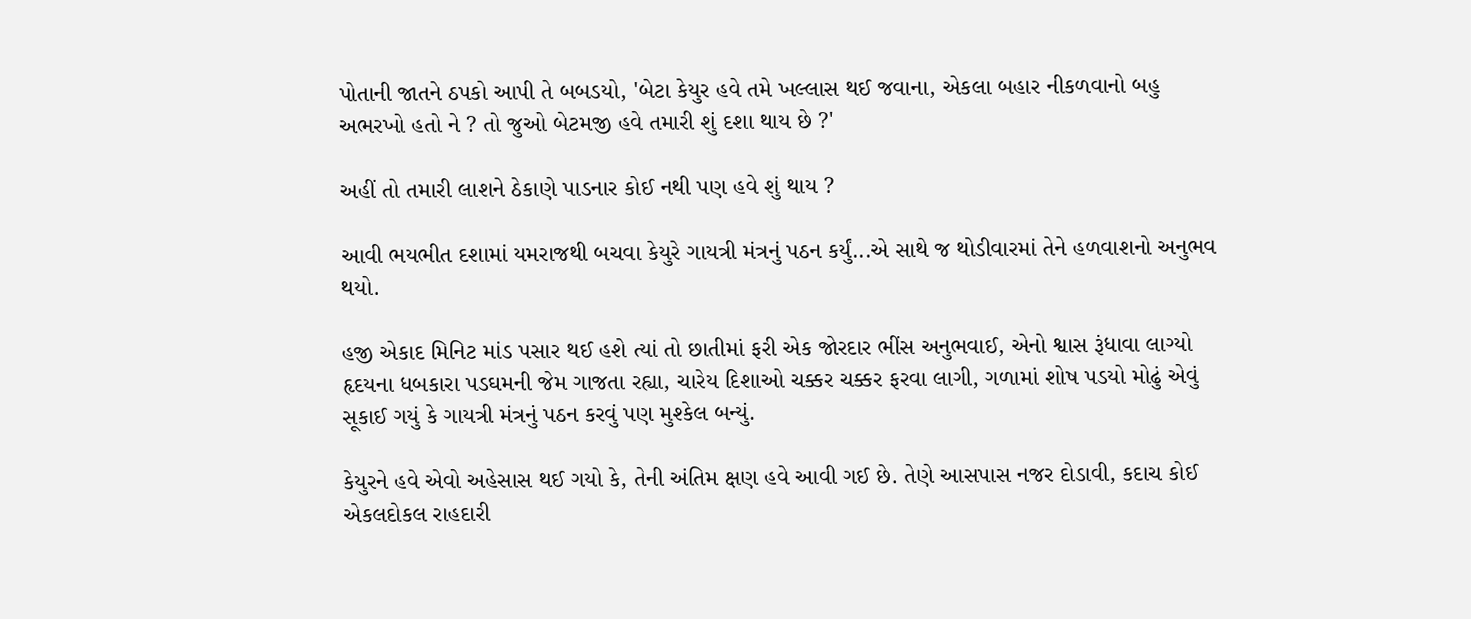પોતાની જાતને ઠપકો આપી તે બબડયો, 'બેટા કેયુર હવે તમે ખલ્લાસ થઈ જવાના, એકલા બહાર નીકળવાનો બહુ અભરખો હતો ને ? તો જુઓ બેટમજી હવે તમારી શું દશા થાય છે ?'

અહીં તો તમારી લાશને ઠેકાણે પાડનાર કોઈ નથી પણ હવે શું થાય ?

આવી ભયભીત દશામાં યમરાજથી બચવા કેયુરે ગાયત્રી મંત્રનું પઠન કર્યું...એ સાથે જ થોડીવારમાં તેને હળવાશનો અનુભવ થયો.

હજી એકાદ મિનિટ માંડ પસાર થઈ હશે ત્યાં તો છાતીમાં ફરી એક જોરદાર ભીંસ અનુભવાઈ, એનો શ્વાસ રૂંધાવા લાગ્યો હૃદયના ધબકારા પડઘમની જેમ ગાજતા રહ્યા, ચારેય દિશાઓ ચક્કર ચક્કર ફરવા લાગી, ગળામાં શોષ પડયો મોઢું એવું સૂકાઈ ગયું કે ગાયત્રી મંત્રનું પઠન કરવું પણ મુશ્કેલ બન્યું.

કેયુરને હવે એવો અહેસાસ થઈ ગયો કે, તેની અંતિમ ક્ષણ હવે આવી ગઈ છે. તેણે આસપાસ નજર દોડાવી, કદાચ કોઈ એકલદોકલ રાહદારી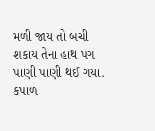મળી જાય તો બચી શકાય તેના હાથ પગ પાણી પાણી થઈ ગયા. કપાળ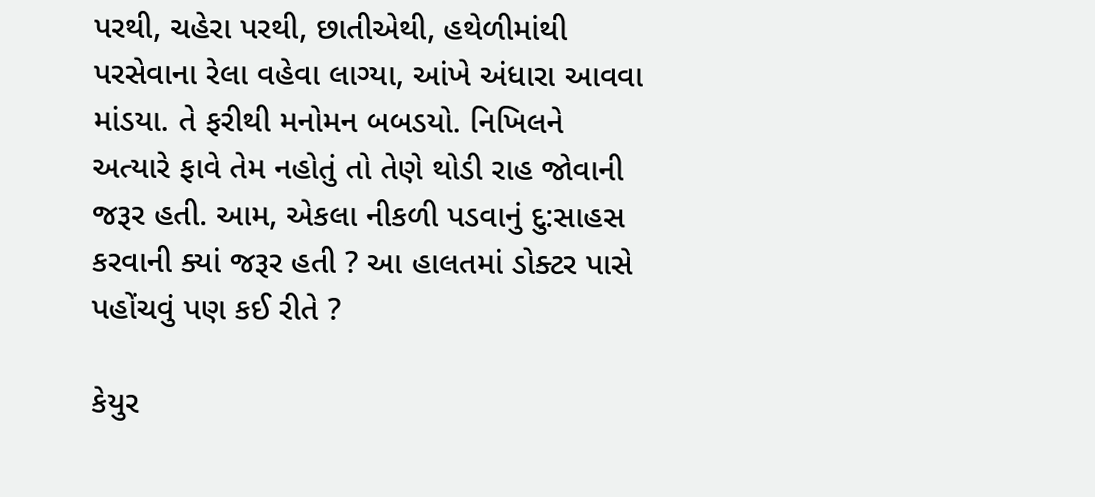પરથી, ચહેરા પરથી, છાતીએથી, હથેળીમાંથી પરસેવાના રેલા વહેવા લાગ્યા, આંખે અંધારા આવવા માંડયા. તે ફરીથી મનોમન બબડયો. નિખિલને અત્યારે ફાવે તેમ નહોતું તો તેણે થોડી રાહ જોવાની જરૂર હતી. આમ, એકલા નીકળી પડવાનું દુ:સાહસ કરવાની ક્યાં જરૂર હતી ? આ હાલતમાં ડોક્ટર પાસે પહોંચવું પણ કઈ રીતે ?

કેયુર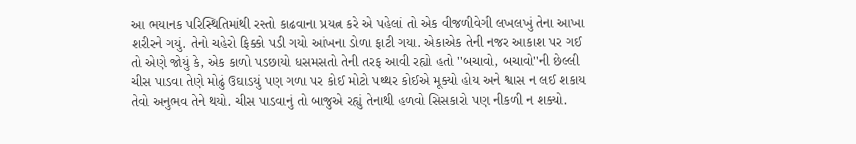આ ભયાનક પરિસ્થિતિમાંથી રસ્તો કાઢવાના પ્રયત્ન કરે એ પહેલાં તો એક વીજળીવેગી લખલખું તેના આખા શરીરને ગયું. તેનો ચહેરો ફિક્કો પડી ગયો આંખના ડોળા ફાટી ગયા. એકાએક તેની નજર આકાશ પર ગઈ તો એણે જોયું કે, એક કાળો પડછાયો ધસમસતો તેની તરફ આવી રહ્યો હતો ''બચાવો, બચાવો''ની છેલ્લી ચીસ પાડવા તેણે મોઢું ઉઘાડયું પણ ગળા પર કોઈ મોટો પથ્થર કોઈએ મૂક્યો હોય અને શ્વાસ ન લઈ શકાય તેવો અનુભવ તેને થયો. ચીસ પાડવાનું તો બાજુએ રહ્યું તેનાથી હળવો સિસકારો પણ નીકળી ન શક્યો.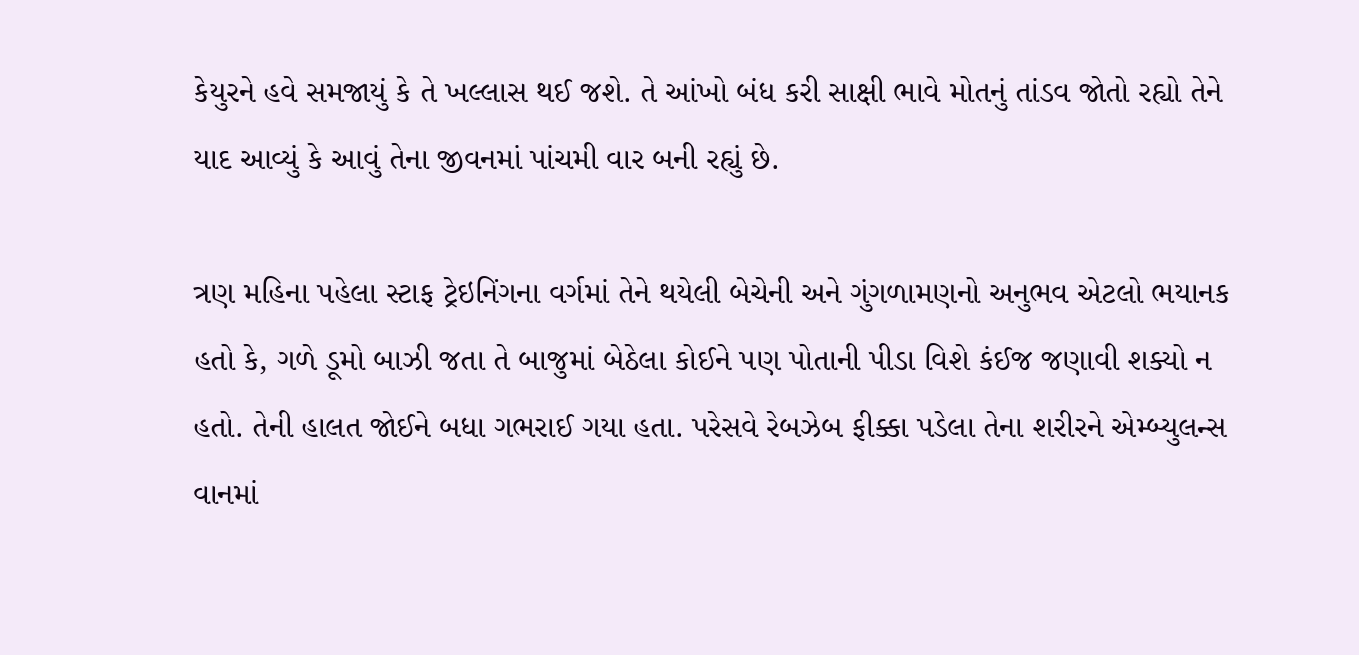કેયુરને હવે સમજાયું કે તે ખલ્લાસ થઈ જશે. તે આંખો બંધ કરી સાક્ષી ભાવે મોતનું તાંડવ જોતો રહ્યો તેને યાદ આવ્યું કે આવું તેના જીવનમાં પાંચમી વાર બની રહ્યું છે.

ત્રણ મહિના પહેલા સ્ટાફ ટ્રેઇનિંગના વર્ગમાં તેને થયેલી બેચેની અને ગુંગળામણનો અનુભવ એટલો ભયાનક હતો કે, ગળે ડૂમો બાઝી જતા તે બાજુમાં બેઠેલા કોઈને પણ પોતાની પીડા વિશે કંઈજ જણાવી શક્યો ન હતો. તેની હાલત જોઈને બધા ગભરાઈ ગયા હતા. પરેસવે રેબઝેબ ફીક્કા પડેલા તેના શરીરને એમ્બ્યુલન્સ વાનમાં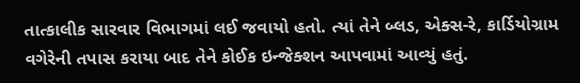તાત્કાલીક સારવાર વિભાગમાં લઈ જવાયો હતો. ત્યાં તેને બ્લડ, એક્સ-રે, કાર્ડિયોગ્રામ વગેરેની તપાસ કરાયા બાદ તેને કોઈક ઇન્જેક્શન આપવામાં આવ્યું હતું.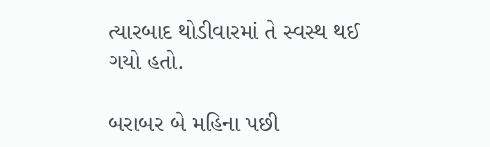ત્યારબાદ થોડીવારમાં તે સ્વસ્થ થઈ ગયો હતો.

બરાબર બે મહિના પછી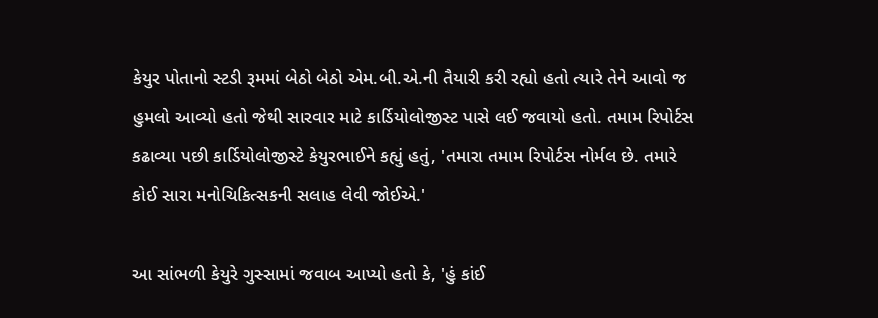કેયુર પોતાનો સ્ટડી રૂમમાં બેઠો બેઠો એમ.બી.એ.ની તૈયારી કરી રહ્યો હતો ત્યારે તેને આવો જ હુમલો આવ્યો હતો જેથી સારવાર માટે કાર્ડિયોલોજીસ્ટ પાસે લઈ જવાયો હતો. તમામ રિપોર્ટસ કઢાવ્યા પછી કાર્ડિયોલોજીસ્ટે કેયુરભાઈને કહ્યું હતું, 'તમારા તમામ રિપોર્ટસ નોર્મલ છે. તમારે કોઈ સારા મનોચિકિત્સકની સલાહ લેવી જોઈએ.'

આ સાંભળી કેયુરે ગુસ્સામાં જવાબ આપ્યો હતો કે, 'હું કાંઈ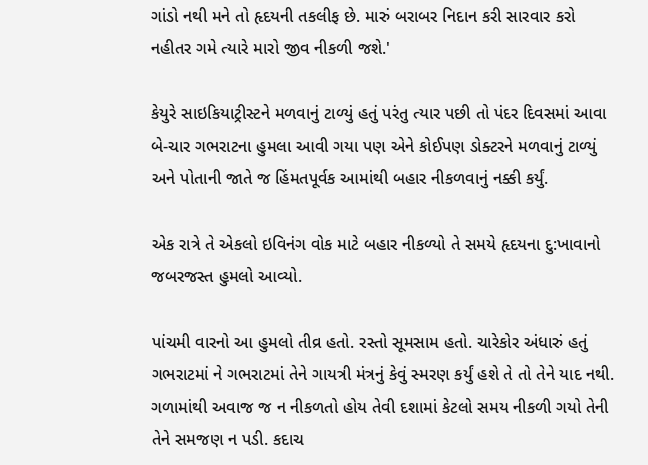ગાંડો નથી મને તો હૃદયની તકલીફ છે. મારું બરાબર નિદાન કરી સારવાર કરો નહીતર ગમે ત્યારે મારો જીવ નીકળી જશે.'

કેયુરે સાઇકિયાટ્રીસ્ટને મળવાનું ટાળ્યું હતું પરંતુ ત્યાર પછી તો પંદર દિવસમાં આવા બે-ચાર ગભરાટના હુમલા આવી ગયા પણ એને કોઈપણ ડોક્ટરને મળવાનું ટાળ્યું અને પોતાની જાતે જ હિંમતપૂર્વક આમાંથી બહાર નીકળવાનું નક્કી કર્યું.

એક રાત્રે તે એકલો ઇવિનંગ વોક માટે બહાર નીકળ્યો તે સમયે હૃદયના દુ:ખાવાનો જબરજસ્ત હુમલો આવ્યો.

પાંચમી વારનો આ હુમલો તીવ્ર હતો. રસ્તો સૂમસામ હતો. ચારેકોર અંધારું હતું ગભરાટમાં ને ગભરાટમાં તેને ગાયત્રી મંત્રનું કેવું સ્મરણ કર્યું હશે તે તો તેને યાદ નથી. ગળામાંથી અવાજ જ ન નીકળતો હોય તેવી દશામાં કેટલો સમય નીકળી ગયો તેની તેને સમજણ ન પડી. કદાચ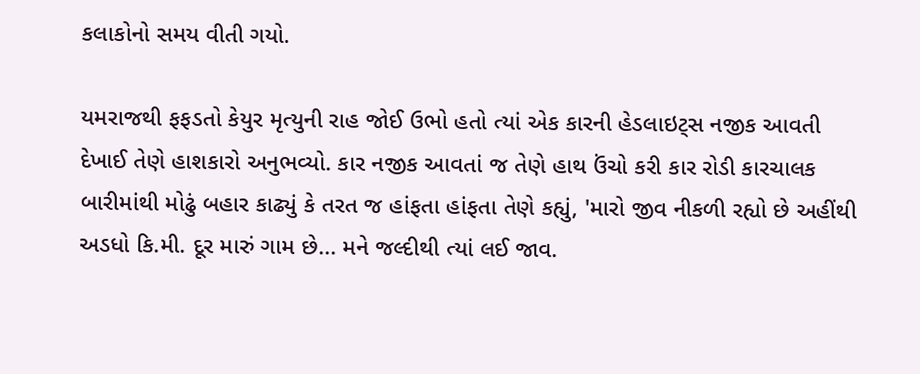કલાકોનો સમય વીતી ગયો.

યમરાજથી ફફડતો કેયુર મૃત્યુની રાહ જોઈ ઉભો હતો ત્યાં એક કારની હેડલાઇટ્સ નજીક આવતી દેખાઈ તેણે હાશકારો અનુભવ્યો. કાર નજીક આવતાં જ તેણે હાથ ઉંચો કરી કાર રોડી કારચાલક બારીમાંથી મોઢું બહાર કાઢ્યું કે તરત જ હાંફતા હાંફતા તેણે કહ્યું, 'મારો જીવ નીકળી રહ્યો છે અહીંથી અડધો કિ.મી. દૂર મારું ગામ છે... મને જલ્દીથી ત્યાં લઈ જાવ.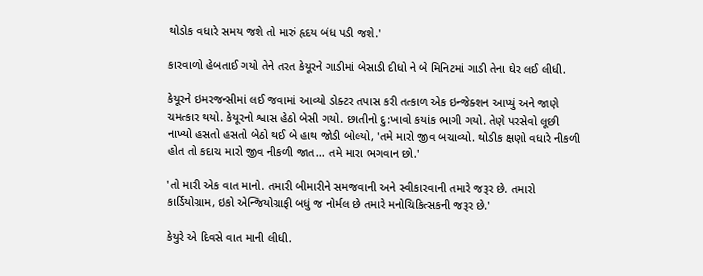થોડોક વધારે સમય જશે તો મારું હૃદય બંધ પડી જશે.'

કારવાળો હેબતાઈ ગયો તેને તરત કેયૂરને ગાડીમાં બેસાડી દીધો ને બે મિનિટમાં ગાડી તેના ઘેર લઈ લીધી.

કેયૂરને ઇમરજન્સીમાં લઈ જવામાં આવ્યો ડોક્ટર તપાસ કરી તત્કાળ એક ઇન્જેક્શન આપ્યું અને જાણે ચમત્કાર થયો. કેયૂરનો શ્વાસ હેઠો બેસી ગયો. છાતીનો દુ:ખાવો કયાંક ભાગી ગયો. તેણે પરસેવો લૂછી નાખ્યો હસતો હસતો બેઠો થઈ બે હાથ જોડી બોલ્યો, 'તમે મારો જીવ બચાવ્યો. થોડીક ક્ષણો વધારે નીકળી હોત તો કદાચ મારો જીવ નીકળી જાત... તમે મારા ભગવાન છો.'

'તો મારી એક વાત માનો. તમારી બીમારીને સમજવાની અને સ્વીકારવાની તમારે જરૂર છે. તમારો કાર્ડિયોગ્રામ, ઇકો એન્જિયોગ્રાફી બધું જ નોર્મલ છે તમારે મનોચિકિત્સકની જરૂર છે.'

કેયુરે એ દિવસે વાત માની લીધી.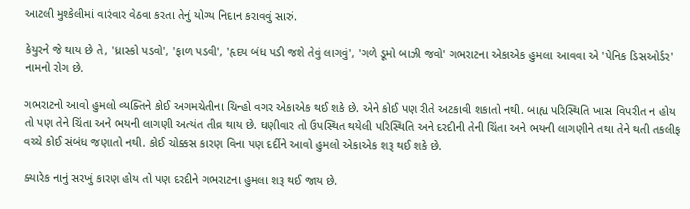આટલી મુશ્કેલીમાં વારંવાર વેઠવા કરતા તેનું યોગ્ય નિદાન કરાવવું સારું.

કેયુરને જે થાય છે તે, 'ધ્રાસ્કો પડવો', 'ફાળ પડવી', 'હૃદય બંધ પડી જશે તેવું લાગવું', 'ગળે ડૂમો બાઝી જવો' ગભરાટના એકાએક હુમલા આવવા એ 'પેનિક ડિસઓર્ડર' નામનો રોગ છે.

ગભરાટનો આવો હુમલો વ્યક્તિને કોઈ અગમચેતીના ચિન્હો વગર એકાએક થઈ શકે છે. એને કોઈ પણ રીતે અટકાવી શકાતો નથી. બાહ્ય પરિસ્થિતિ ખાસ વિપરીત ન હોય તો પણ તેને ચિંતા અને ભયની લાગણી અત્યંત તીવ્ર થાય છે. ઘણીવાર તો ઉપસ્થિત થયેલી પરિસ્થિતિ અને દરદીની તેની ચિંતા અને ભયની લાગણીને તથા તેને થતી તકલીફ વચ્ચે કોઈ સંબંધ જણાતો નથી. કોઈ ચોક્કસ કારણ વિના પણ દર્દીને આવો હુમલો એકાએક શરૂ થઈ શકે છે.

ક્યારેક નાનું સરખું કારણ હોય તો પણ દરદીને ગભરાટના હુમલા શરૂ થઈ જાય છે.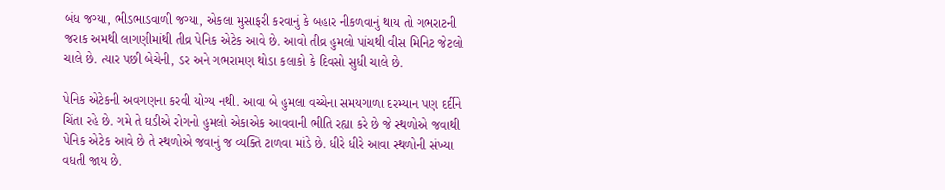બંધ જગ્યા, ભીડભાડવાળી જગ્યા, એકલા મુસાફરી કરવાનું કે બહાર નીકળવાનું થાય તો ગભરાટની જરાક અમથી લાગણીમાંથી તીવ્ર પેનિક એટેક આવે છે. આવો તીવ્ર હુમલો પાંચથી વીસ મિનિટ જેટલો ચાલે છે. ત્યાર પછી બેચેની, ડર અને ગભરામણ થોડા કલાકો કે દિવસો સુધી ચાલે છે.

પેનિક એટેકની અવગણના કરવી યોગ્ય નથી. આવા બે હુમલા વચ્ચેના સમયગાળા દરમ્યાન પણ દર્દીને ચિંતા રહે છે. ગમે તે ઘડીએ રોગનો હુમલો એકાએક આવવાની ભીતિ રહ્યા કરે છે જે સ્થળોએ જવાથી પેનિક એટેક આવે છે તે સ્થળોએ જવાનું જ વ્યક્તિ ટાળવા માંડે છે. ધીરે ધીરે આવા સ્થળોની સંખ્યા વધતી જાય છે.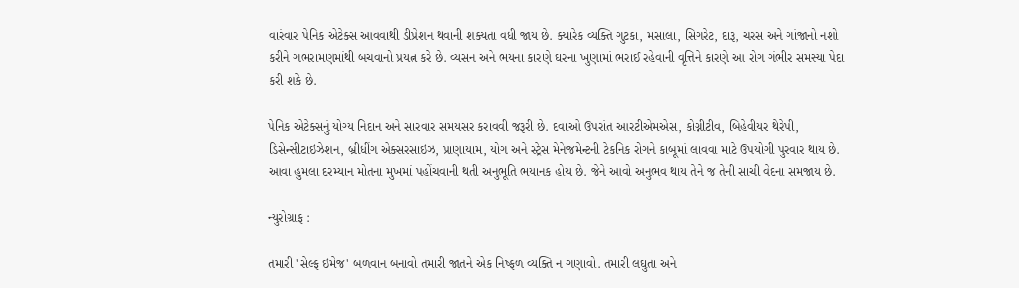વારંવાર પેનિક એટેક્સ આવવાથી ડીપ્રેશન થવાની શક્યતા વધી જાય છે. ક્યારેક વ્યક્તિ ગુટકા, મસાલા, સિગરેટ, દારૂ, ચરસ અને ગાંજાનો નશો કરીને ગભરામણમાંથી બચવાનો પ્રયત્ન કરે છે. વ્યસન અને ભયના કારણે ઘરના ખુણામાં ભરાઈ રહેવાની વૃત્તિને કારણે આ રોગ ગંભીર સમસ્યા પેદા કરી શકે છે.

પેનિક એટેક્સનું યોગ્ય નિદાન અને સારવાર સમયસર કરાવવી જરૂરી છે. દવાઓ ઉપરાંત આરટીએમએસ, કોગ્નીટીવ, બિહેવીયર થેરેપી, ડિસેન્સીટાઇઝેશન, બ્રીધીંગ એક્સરસાઇઝ, પ્રાણાયામ, યોગ અને સ્ટ્રેસ મેનેજમેન્ટની ટેકનિક રોગને કાબૂમાં લાવવા માટે ઉપયોગી પુરવાર થાય છે. આવા હુમલા દરમ્યાન મોતના મુખમાં પહોંચવાની થતી અનુભૂતિ ભયાનક હોય છે. જેને આવો અનુભવ થાય તેને જ તેની સાચી વેદના સમજાય છે.

ન્યુરોગ્રાફ :

તમારી 'સેલ્ફ ઇમેજ' બળવાન બનાવો તમારી જાતને એક નિષ્ફળ વ્યક્તિ ન ગણાવો. તમારી લઘુતા અને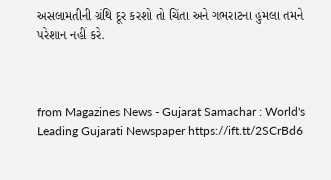અસલામતીની ગ્રંથિ દૂર કરશો તો ચિંતા અને ગભરાટના હુમલા તમને પરેશાન નહીં કરે.



from Magazines News - Gujarat Samachar : World's Leading Gujarati Newspaper https://ift.tt/2SCrBd6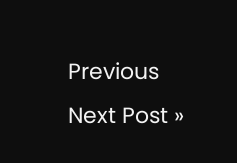Previous
Next Post »